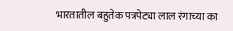भारतातील बहुतेक पत्रपेट्या लाल रंगाच्या का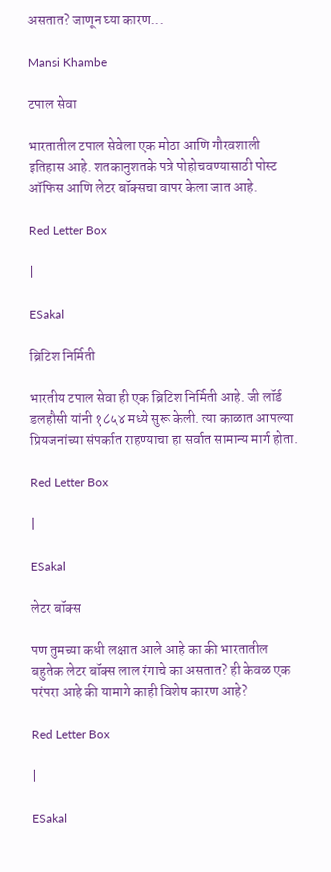असतात? जाणून घ्या कारण...

Mansi Khambe

टपाल सेवा

भारतातील टपाल सेवेला एक मोठा आणि गौरवशाली इतिहास आहे. शतकानुशतके पत्रे पोहोचवण्यासाठी पोस्ट ऑफिस आणि लेटर बॉक्सचा वापर केला जात आहे.

Red Letter Box

|

ESakal

ब्रिटिश निर्मिती

भारतीय टपाल सेवा ही एक ब्रिटिश निर्मिती आहे. जी लॉर्ड डलहौसी यांनी १८५४ मध्ये सुरू केली. त्या काळात आपल्या प्रियजनांच्या संपर्कात राहण्याचा हा सर्वात सामान्य मार्ग होता.

Red Letter Box

|

ESakal

लेटर बॉक्स

पण तुमच्या कधी लक्षात आले आहे का की भारतातील बहुतेक लेटर बॉक्स लाल रंगाचे का असतात? ही केवळ एक परंपरा आहे की यामागे काही विशेष कारण आहे?

Red Letter Box

|

ESakal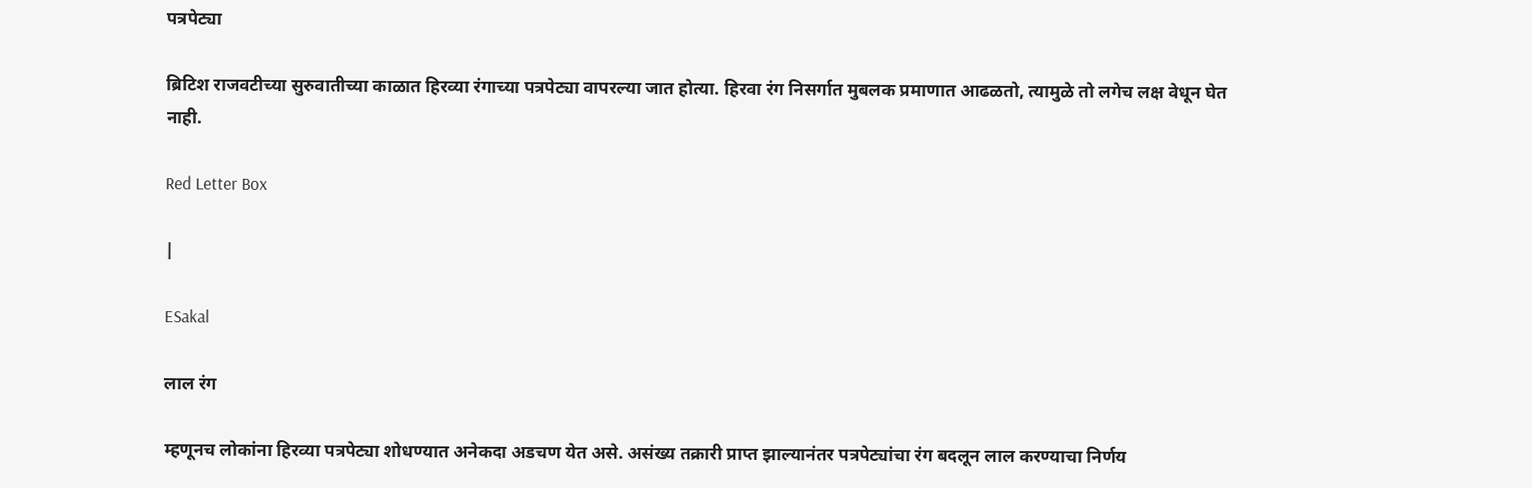पत्रपेट्या

ब्रिटिश राजवटीच्या सुरुवातीच्या काळात हिरव्या रंगाच्या पत्रपेट्या वापरल्या जात होत्या. हिरवा रंग निसर्गात मुबलक प्रमाणात आढळतो, त्यामुळे तो लगेच लक्ष वेधून घेत नाही.

Red Letter Box

|

ESakal

लाल रंग

म्हणूनच लोकांना हिरव्या पत्रपेट्या शोधण्यात अनेकदा अडचण येत असे. असंख्य तक्रारी प्राप्त झाल्यानंतर पत्रपेट्यांचा रंग बदलून लाल करण्याचा निर्णय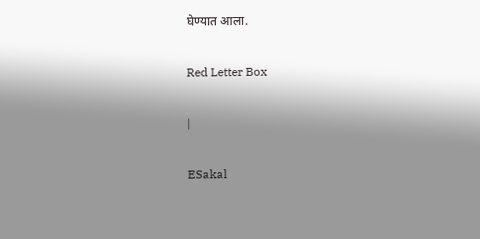घेण्यात आला.

Red Letter Box

|

ESakal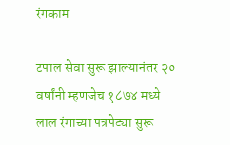रंगकाम

टपाल सेवा सुरू झाल्यानंतर २० वर्षांनी म्हणजेच १८७४ मध्ये लाल रंगाच्या पत्रपेट्या सुरू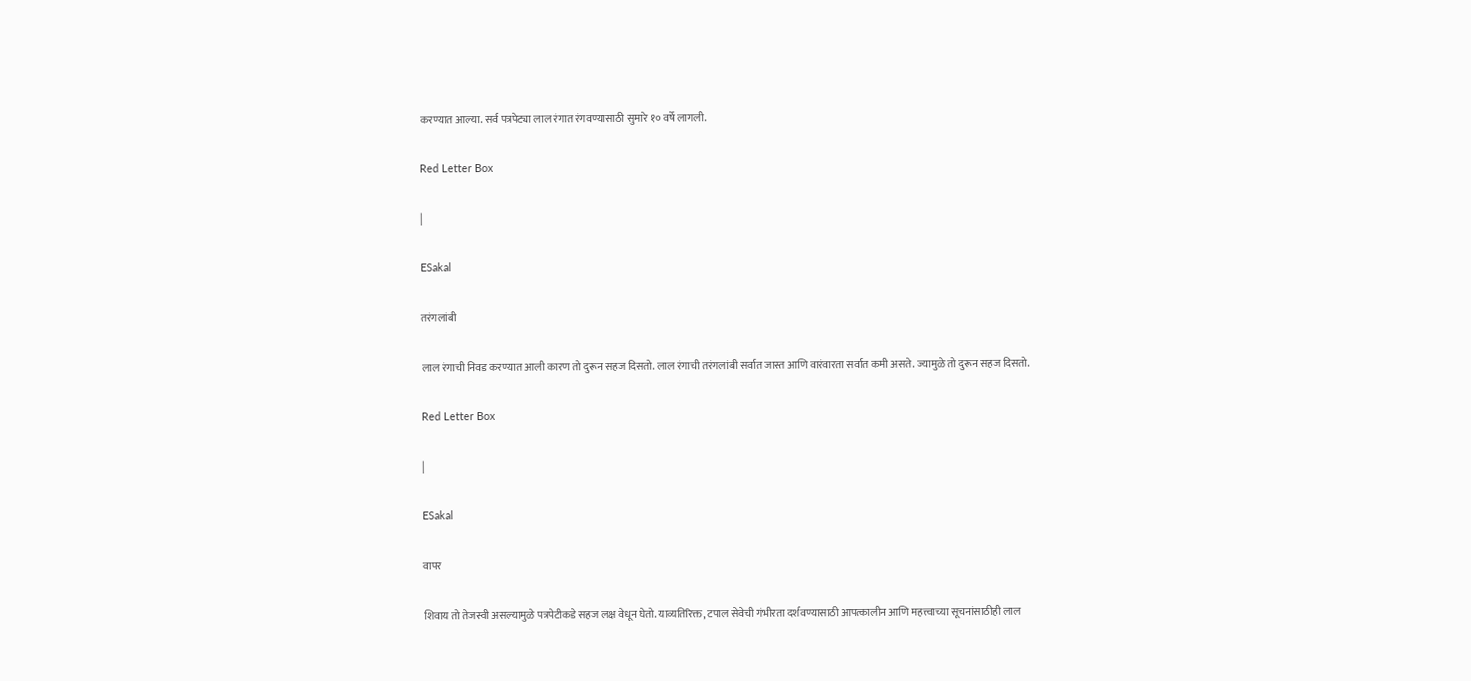करण्यात आल्या. सर्व पत्रपेट्या लाल रंगात रंगवण्यासाठी सुमारे १० वर्षे लागली.

Red Letter Box

|

ESakal

तरंगलांबी

लाल रंगाची निवड करण्यात आली कारण तो दुरून सहज दिसतो. लाल रंगाची तरंगलांबी सर्वात जास्त आणि वारंवारता सर्वात कमी असते. ज्यामुळे तो दुरून सहज दिसतो.

Red Letter Box

|

ESakal

वापर

शिवाय तो तेजस्वी असल्यामुळे पत्रपेटीकडे सहज लक्ष वेधून घेतो. याव्यतिरिक्त, टपाल सेवेची गंभीरता दर्शवण्यासाठी आपत्कालीन आणि महत्त्वाच्या सूचनांसाठीही लाल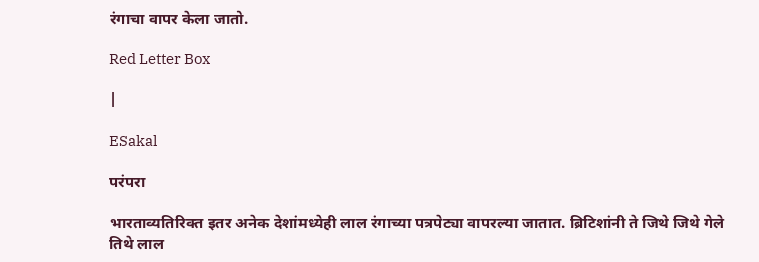रंगाचा वापर केला जातो.

Red Letter Box

|

ESakal

परंपरा

भारताव्यतिरिक्त इतर अनेक देशांमध्येही लाल रंगाच्या पत्रपेट्या वापरल्या जातात. ब्रिटिशांनी ते जिथे जिथे गेले तिथे लाल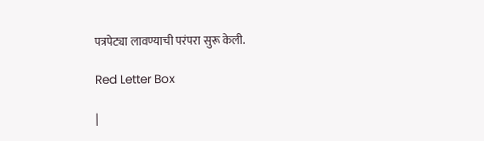पत्रपेट्या लावण्याची परंपरा सुरू केली.

Red Letter Box

|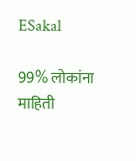ESakal

99% लोकांना माहिती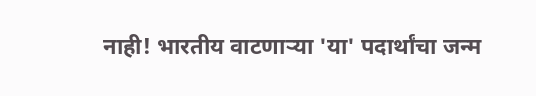नाही! भारतीय वाटणाऱ्या 'या' पदार्थांचा जन्म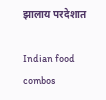झालाय परदेशात

Indian food combos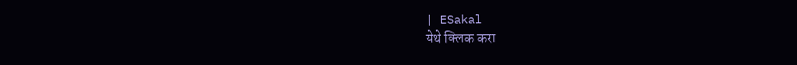| ESakal
येथे क्लिक करा